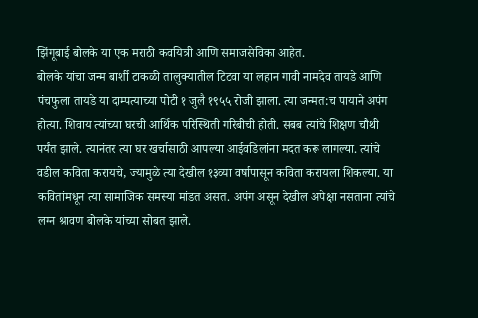झिंगूबाई बोलके या एक मराठी कवयित्री आणि समाजसेविका आहेत.
बोलके यांचा जन्म बार्शी टाकळी तालुक्यातील टिटवा या लहान गावी नामदेव तायडे आणि पंचफुला तायडे या दाम्पत्याच्या पोटी १ जुलै १९५५ रोजी झाला. त्या जन्मत:च पायाने अपंग होत्या. शिवाय त्यांच्या घरची आर्थिक परिस्थिती गरिबीची होती. सबब त्यांचे शिक्षण चौथी पर्यंत झाले. त्यानंतर त्या घर खर्चासाठी आपल्या आईवडिलांना मदत करू लागल्या. त्यांचे वडील कविता करायचे, ज्यामुळे त्या देखील १३व्या वर्षापासून कविता करायला शिकल्या. या कवितांमधून त्या सामाजिक समस्या मांडत असत. अपंग असून देखील अपेक्षा नसताना त्यांचे लग्न श्रावण बोलके यांच्या सोबत झाले.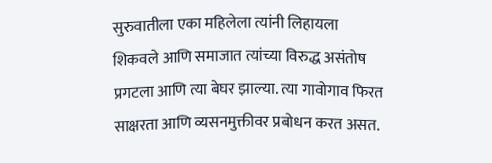सुरुवातीला एका महिलेला त्यांनी लिहायला शिकवले आणि समाजात त्यांच्या विरुद्ध असंतोष प्रगटला आणि त्या बेघर झाल्या. त्या गावोगाव फिरत साक्षरता आणि व्यसनमुक्तीवर प्रबोधन करत असत.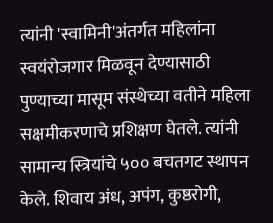त्यांनी 'स्वामिनी'अंतर्गत महिलांना स्वयंरोजगार मिळवून देण्यासाठी पुण्याच्या मासूम संस्थेच्या वतीने महिला सक्षमीकरणाचे प्रशिक्षण घेतले. त्यांनी सामान्य स्त्रियांचे ५०० बचतगट स्थापन केले. शिवाय अंध, अपंग, कुष्ठरोगी,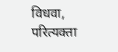विधवा, परित्यक्ता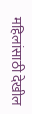महिलांसाठी देखील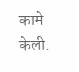कामे केली.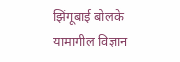झिंगूबाई बोलके
यामागील विज्ञान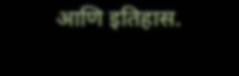आणि इतिहास.